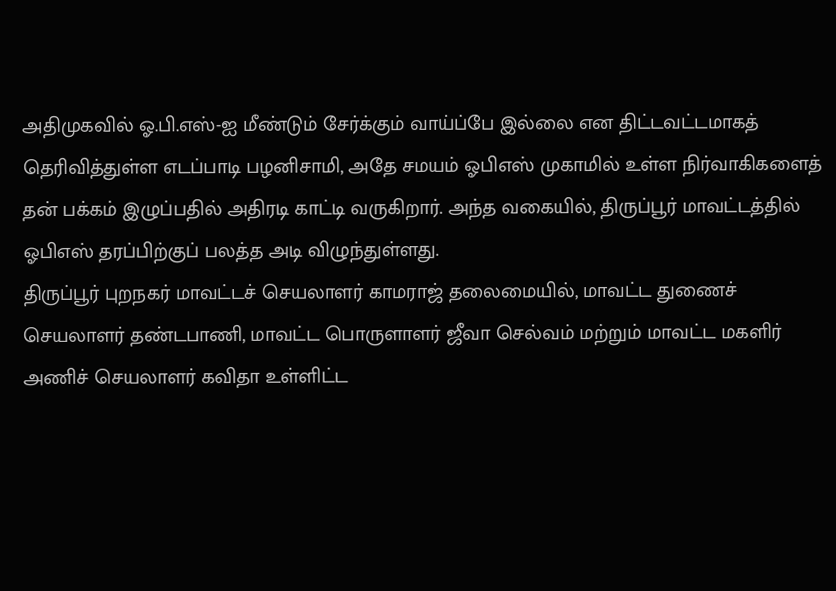அதிமுகவில் ஓ.பி.எஸ்-ஐ மீண்டும் சேர்க்கும் வாய்ப்பே இல்லை என திட்டவட்டமாகத் தெரிவித்துள்ள எடப்பாடி பழனிசாமி, அதே சமயம் ஓபிஎஸ் முகாமில் உள்ள நிர்வாகிகளைத் தன் பக்கம் இழுப்பதில் அதிரடி காட்டி வருகிறார். அந்த வகையில், திருப்பூர் மாவட்டத்தில் ஓபிஎஸ் தரப்பிற்குப் பலத்த அடி விழுந்துள்ளது.
திருப்பூர் புறநகர் மாவட்டச் செயலாளர் காமராஜ் தலைமையில், மாவட்ட துணைச் செயலாளர் தண்டபாணி, மாவட்ட பொருளாளர் ஜீவா செல்வம் மற்றும் மாவட்ட மகளிர் அணிச் செயலாளர் கவிதா உள்ளிட்ட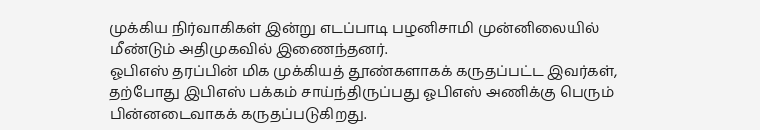முக்கிய நிர்வாகிகள் இன்று எடப்பாடி பழனிசாமி முன்னிலையில் மீண்டும் அதிமுகவில் இணைந்தனர்.
ஓபிஎஸ் தரப்பின் மிக முக்கியத் தூண்களாகக் கருதப்பட்ட இவர்கள், தற்போது இபிஎஸ் பக்கம் சாய்ந்திருப்பது ஓபிஎஸ் அணிக்கு பெரும் பின்னடைவாகக் கருதப்படுகிறது.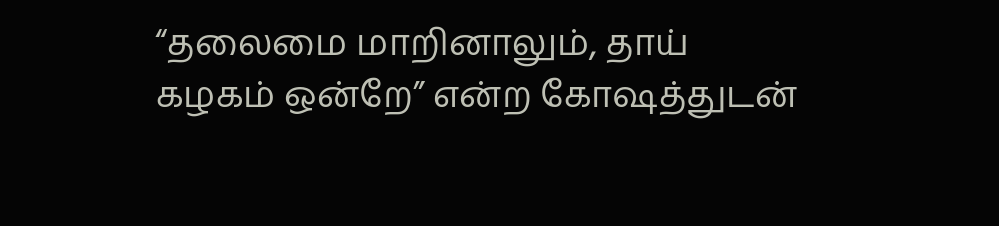“தலைமை மாறினாலும், தாய் கழகம் ஒன்றே” என்ற கோஷத்துடன்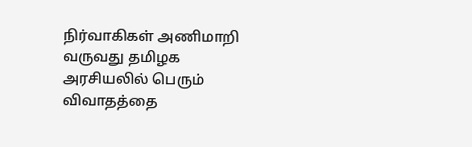நிர்வாகிகள் அணிமாறி வருவது தமிழக அரசியலில் பெரும் விவாதத்தை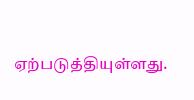ஏற்படுத்தியுள்ளது.